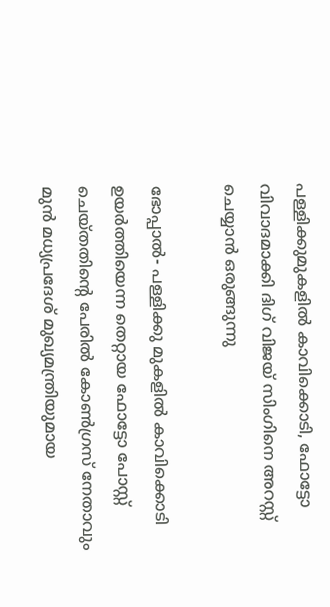പള്ളിക്കുമുകളില്‍ കാവിക്കൊടി, ഫോട്ടോ വിവാദമാക്കി ദിഗ് വിജയ് സിംഗിനെ അറസ്റ്റ് ചെയ്യാന്‍ ഒരുങ്ങുന്നു

ഭോപ്പാല്‍- പള്ളിക്കു മുകളില്‍ കാവിക്കൊടി ഉയര്‍ത്തിയെന്ന തെറ്റായ ഫോട്ടോ പോസ്റ്റ് ചെയ്തതിന്റെ പേരില്‍ കോണ്‍ഗ്രസ് നേതാവും മുന്‍ മധ്യപ്രദേശ് മുഖ്യമന്ത്രിയുമായ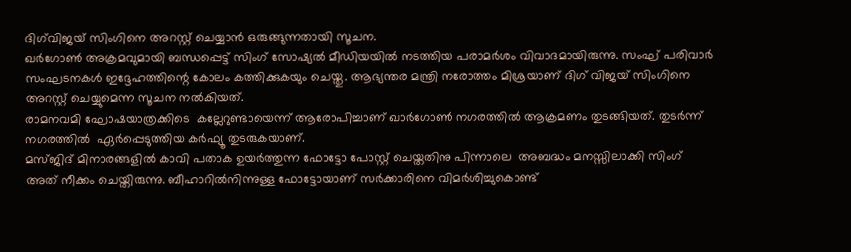ദിഗ്‌വിജയ് സിംഗിനെ അറസ്റ്റ് ചെയ്യാന്‍ ഒരുങ്ങുന്നതായി സൂചന.
ഖര്‍ഗോണ്‍ അക്രമവുമായി ബന്ധപ്പെട്ട് സിംഗ് സോഷ്യല്‍ മീഡിയയില്‍ നടത്തിയ പരാമര്‍ശം വിവാദമായിരുന്നു. സംഘ് പരിവാര്‍ സംഘടനകള്‍ ഇദ്ദേഹത്തിന്റെ കോലം കത്തിക്കുകയും ചെയ്തു. ആഭ്യന്തര മന്ത്രി നരോത്തം മിശ്രയാണ് ദിഗ് വിജയ് സിംഗിനെ അറസ്റ്റ് ചെയ്യുമെന്ന സൂചന നല്‍കിയത്.
രാമനവമി ഘോഷയാത്രക്കിടെ  കല്ലേറുണ്ടായെന്ന് ആരോപിച്ചാണ് ഖാര്‍ഗോണ്‍ നഗരത്തില്‍ ആക്രമണം തുടങ്ങിയത്. തുടര്‍ന്ന് നഗരത്തില്‍  ഏര്‍പ്പെടുത്തിയ കര്‍ഫ്യൂ തുടരുകയാണ്.
മസ്ജിദ് മിനാരങ്ങളില്‍ കാവി പതാക ഉയര്‍ത്തുന്ന ഫോട്ടോ പോസ്റ്റ് ചെയ്തതിനു പിന്നാലെ  അബദ്ധം മനസ്സിലാക്കി സിംഗ് അത് നീക്കം ചെയ്തിരുന്നു. ബീഹാറില്‍നിന്നുള്ള ഫോട്ടോയാണ് സര്‍ക്കാരിനെ വിമര്‍ശിച്ചുകൊണ്ട്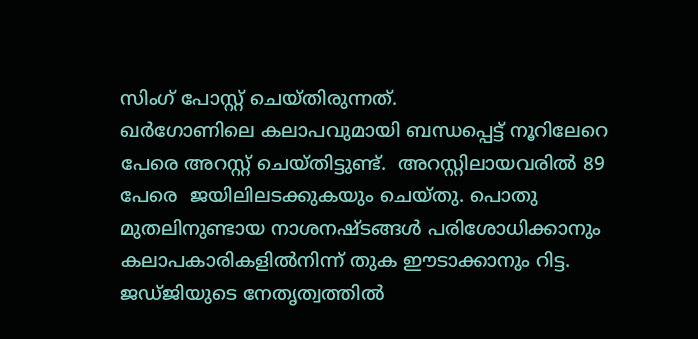സിംഗ് പോസ്റ്റ് ചെയ്തിരുന്നത്.
ഖര്‍ഗോണിലെ കലാപവുമായി ബന്ധപ്പെട്ട് നൂറിലേറെ  പേരെ അറസ്റ്റ് ചെയ്തിട്ടുണ്ട്.  അറസ്റ്റിലായവരില്‍ 89 പേരെ  ജയിലിലടക്കുകയും ചെയ്തു. പൊതു മുതലിനുണ്ടായ നാശനഷ്ടങ്ങള്‍ പരിശോധിക്കാനും കലാപകാരികളില്‍നിന്ന് തുക ഈടാക്കാനും റിട്ട. ജഡ്ജിയുടെ നേതൃത്വത്തില്‍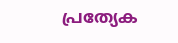പ്രത്യേക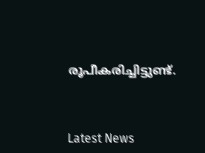രൂപീകരിച്ചിട്ടുണ്ട്.



Latest News